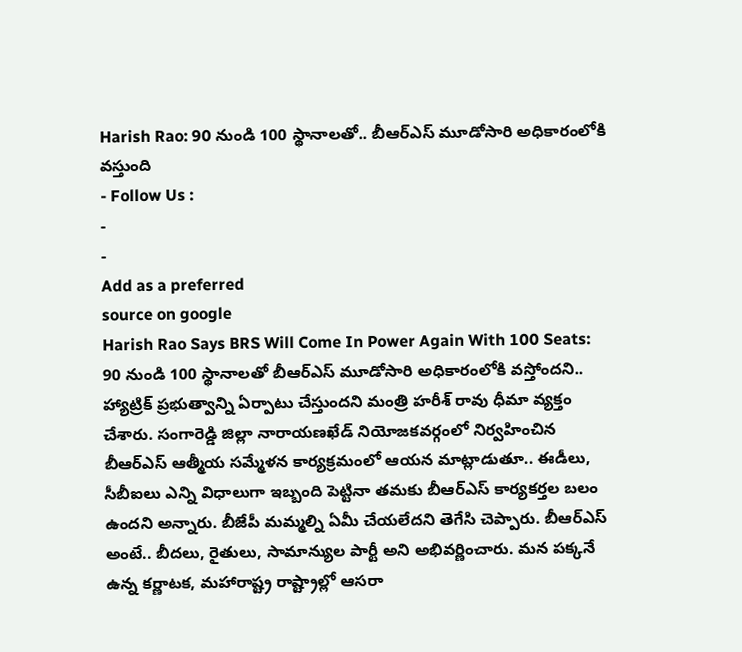Harish Rao: 90 నుండి 100 స్థానాలతో.. బీఆర్ఎస్ మూడోసారి అధికారంలోకి వస్తుంది
- Follow Us :
-
-
Add as a preferred
source on google
Harish Rao Says BRS Will Come In Power Again With 100 Seats: 90 నుండి 100 స్థానాలతో బీఆర్ఎస్ మూడోసారి అధికారంలోకి వస్తోందని.. హ్యాట్రిక్ ప్రభుత్వాన్ని ఏర్పాటు చేస్తుందని మంత్రి హరీశ్ రావు ధీమా వ్యక్తం చేశారు. సంగారెడ్డి జిల్లా నారాయణఖేడ్ నియోజకవర్గంలో నిర్వహించిన బీఆర్ఎస్ ఆత్మీయ సమ్మేళన కార్యక్రమంలో ఆయన మాట్లాడుతూ.. ఈడీలు, సీబీఐలు ఎన్ని విధాలుగా ఇబ్బంది పెట్టినా తమకు బీఆర్ఎస్ కార్యకర్తల బలం ఉందని అన్నారు. బీజేపీ మమ్మల్ని ఏమీ చేయలేదని తెగేసి చెప్పారు. బీఆర్ఎస్ అంటే.. బీదలు, రైతులు, సామాన్యుల పార్టీ అని అభివర్ణించారు. మన పక్కనే ఉన్న కర్ణాటక, మహారాష్ట్ర రాష్ట్రాల్లో ఆసరా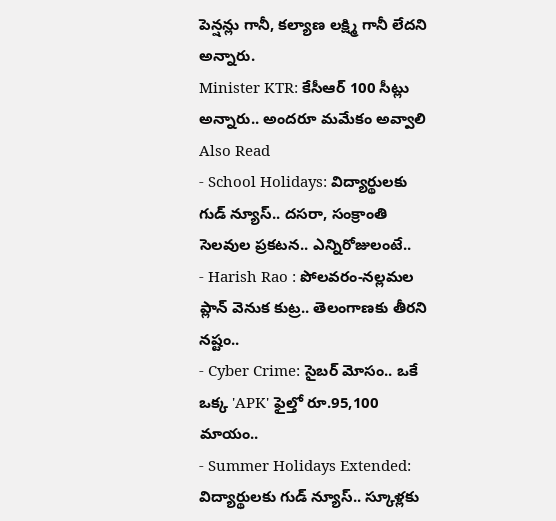పెన్షన్లు గానీ, కల్యాణ లక్ష్మి గానీ లేదని అన్నారు.
Minister KTR: కేసీఆర్ 100 సీట్లు అన్నారు.. అందరూ మమేకం అవ్వాలి
Also Read
- School Holidays: విద్యార్థులకు గుడ్ న్యూస్.. దసరా, సంక్రాంతి సెలవుల ప్రకటన.. ఎన్నిరోజులంటే..
- Harish Rao : పోలవరం-నల్లమల ప్లాన్ వెనుక కుట్ర.. తెలంగాణకు తీరని నష్టం..
- Cyber Crime: సైబర్ మోసం.. ఒకే ఒక్క 'APK' ఫైల్తో రూ.95,100 మాయం..
- Summer Holidays Extended: విద్యార్థులకు గుడ్ న్యూస్.. స్కూళ్లకు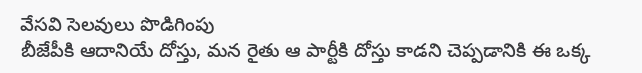వేసవి సెలవులు పొడిగింపు
బీజేపీకి ఆదానియే దోస్తు, మన రైతు ఆ పార్టీకి దోస్తు కాడని చెప్పడానికి ఈ ఒక్క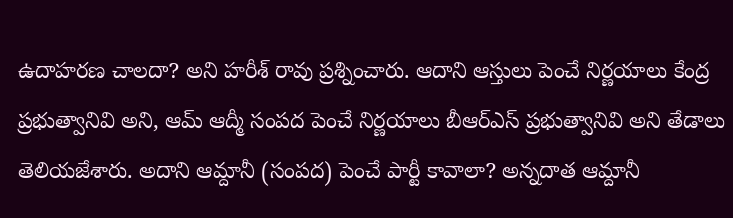ఉదాహరణ చాలదా? అని హరీశ్ రావు ప్రశ్నించారు. ఆదాని ఆస్తులు పెంచే నిర్ణయాలు కేంద్ర ప్రభుత్వానివి అని, ఆమ్ ఆద్మీ సంపద పెంచే నిర్ణయాలు బీఆర్ఎస్ ప్రభుత్వానివి అని తేడాలు తెలియజేశారు. అదాని ఆమ్దానీ (సంపద) పెంచే పార్టీ కావాలా? అన్నదాత ఆమ్దానీ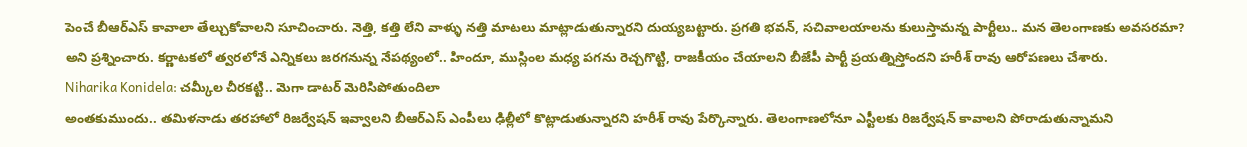పెంచే బీఆర్ఎస్ కావాలా తేల్చుకోవాలని సూచించారు. నెత్తి, కత్తి లేని వాళ్ళు నత్తి మాటలు మాట్లాడుతున్నారని దుయ్యబట్టారు. ప్రగతి భవన్, సచివాలయాలను కులుస్తామన్న పార్టీలు.. మన తెలంగాణకు అవసరమా? అని ప్రశ్నించారు. కర్ణాటకలో త్వరలోనే ఎన్నికలు జరగనున్న నేపథ్యంలో.. హిందూ, ముస్లింల మధ్య పగను రెచ్చగొట్టి, రాజకీయం చేయాలని బీజేపీ పార్టీ ప్రయత్నిస్తోందని హరీశ్ రావు ఆరోపణలు చేశారు.
Niharika Konidela: చమ్కీల చీరకట్టి.. మెగా డాటర్ మెరిసిపోతుందిలా
అంతకుముందు.. తమిళనాడు తరహాలో రిజర్వేషన్ ఇవ్వాలని బీఆర్ఎస్ ఎంపీలు ఢిల్లీలో కొట్లాడుతున్నారని హరీశ్ రావు పేర్కొన్నారు. తెలంగాణలోనూ ఎస్టీలకు రిజర్వేషన్ కావాలని పోరాడుతున్నామని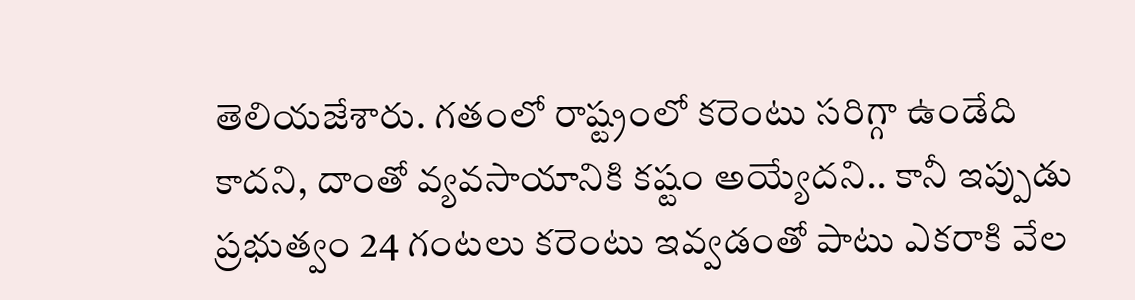తెలియజేశారు. గతంలో రాష్ట్రంలో కరెంటు సరిగ్గా ఉండేది కాదని, దాంతో వ్యవసాయానికి కష్టం అయ్యేదని.. కానీ ఇప్పుడు ప్రభుత్వం 24 గంటలు కరెంటు ఇవ్వడంతో పాటు ఎకరాకి వేల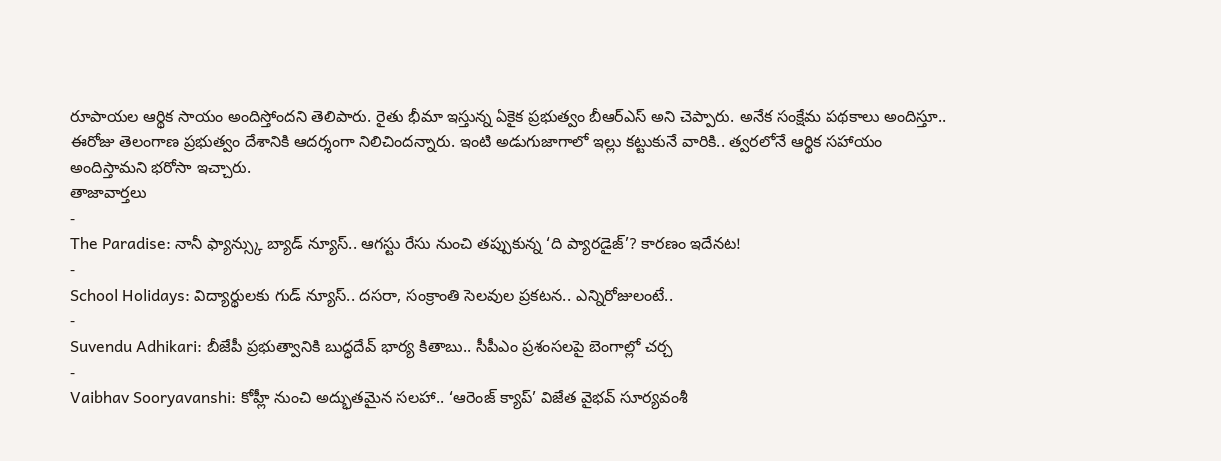రూపాయల ఆర్థిక సాయం అందిస్తోందని తెలిపారు. రైతు భీమా ఇస్తున్న ఏకైక ప్రభుత్వం బీఆర్ఎస్ అని చెప్పారు. అనేక సంక్షేమ పథకాలు అందిస్తూ.. ఈరోజు తెలంగాణ ప్రభుత్వం దేశానికి ఆదర్శంగా నిలిచిందన్నారు. ఇంటి అడుగుజాగాలో ఇల్లు కట్టుకునే వారికి.. త్వరలోనే ఆర్థిక సహాయం అందిస్తామని భరోసా ఇచ్చారు.
తాజావార్తలు
-
The Paradise: నానీ ఫ్యాన్స్కు బ్యాడ్ న్యూస్.. ఆగస్టు రేసు నుంచి తప్పుకున్న ‘ది ప్యారడైజ్’? కారణం ఇదేనట!
-
School Holidays: విద్యార్థులకు గుడ్ న్యూస్.. దసరా, సంక్రాంతి సెలవుల ప్రకటన.. ఎన్నిరోజులంటే..
-
Suvendu Adhikari: బీజేపీ ప్రభుత్వానికి బుద్ధదేవ్ భార్య కితాబు.. సీపీఎం ప్రశంసలపై బెంగాల్లో చర్చ
-
Vaibhav Sooryavanshi: కోహ్లీ నుంచి అద్భుతమైన సలహా.. ‘ఆరెంజ్ క్యాప్’ విజేత వైభవ్ సూర్యవంశీ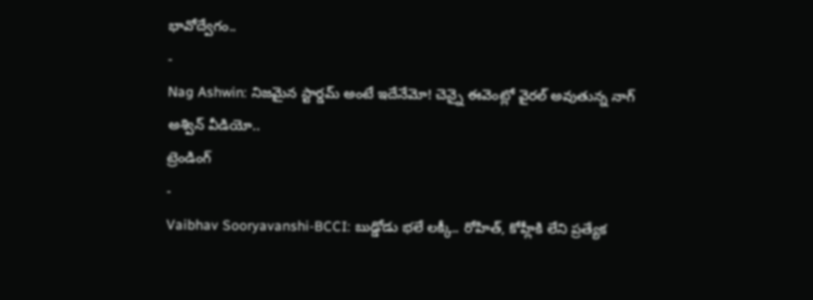భావోద్వేగం..
-
Nag Ashwin: నిజమైన స్టార్డమ్ అంటే ఇదేనేమో! చెన్నై ఈవెంట్లో వైరల్ అవుతున్న నాగ్ అశ్విన్ వీడియో..
ట్రెండింగ్
-
Vaibhav Sooryavanshi-BCCI: బుడ్డోడు భలే లక్కీ.. రోహిత్, కోహ్లీకి లేని ప్రత్యేక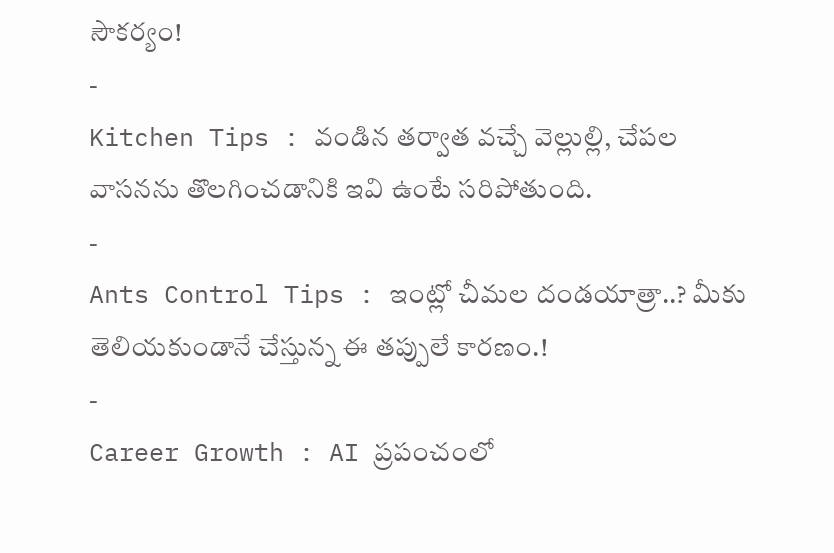సౌకర్యం!
-
Kitchen Tips : వండిన తర్వాత వచ్చే వెల్లుల్లి, చేపల వాసనను తొలగించడానికి ఇవి ఉంటే సరిపోతుంది.
-
Ants Control Tips : ఇంట్లో చీమల దండయాత్రా..? మీకు తెలియకుండానే చేస్తున్న ఈ తప్పులే కారణం.!
-
Career Growth : AI ప్రపంచంలో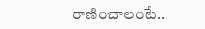రాణించాలంటే..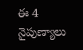ఈ 4 నైపుణ్యాలు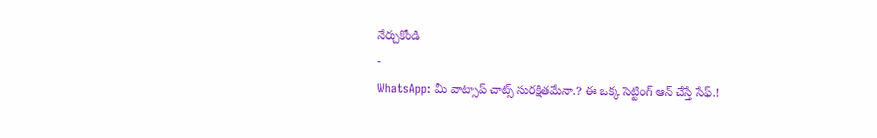నేర్చుకోండి
-
WhatsApp: మీ వాట్సాప్ చాట్స్ సురక్షితమేనా.? ఈ ఒక్క సెట్టింగ్ ఆన్ చేస్తే సేఫ్.!